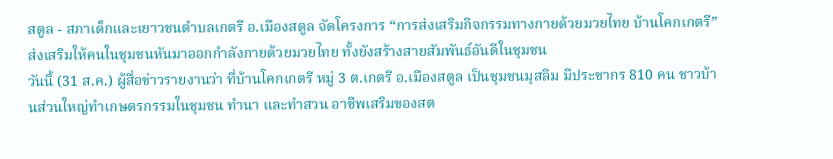สตูล - สภาเด็กและเยาวชนตำบลเกตรี อ.เมืองสตูล จัดโครงการ “การส่งเสริมกิจกรรมทางกายด้วยมวยไทย บ้านโคกเกตรี” ส่งเสริมให้คนในชุมชนหันมาออกกำลังกายด้วยมวยไทย ทั้งยังสร้างสายสัมพันธ์อันดีในชุมชน
วันนี้ (31 ส.ค.) ผู้สื่อข่าวรายงานว่า ที่บ้านโคกเกตรี หมู่ 3 ต.เกตรี อ.เมืองสตูล เป็นชุมชนมุสลิม มีประชากร 810 คน ชาวบ้านส่วนใหญ่ทำเกษตรกรรมในชุมชน ทำนา และทำสวน อาชีพเสริมของสต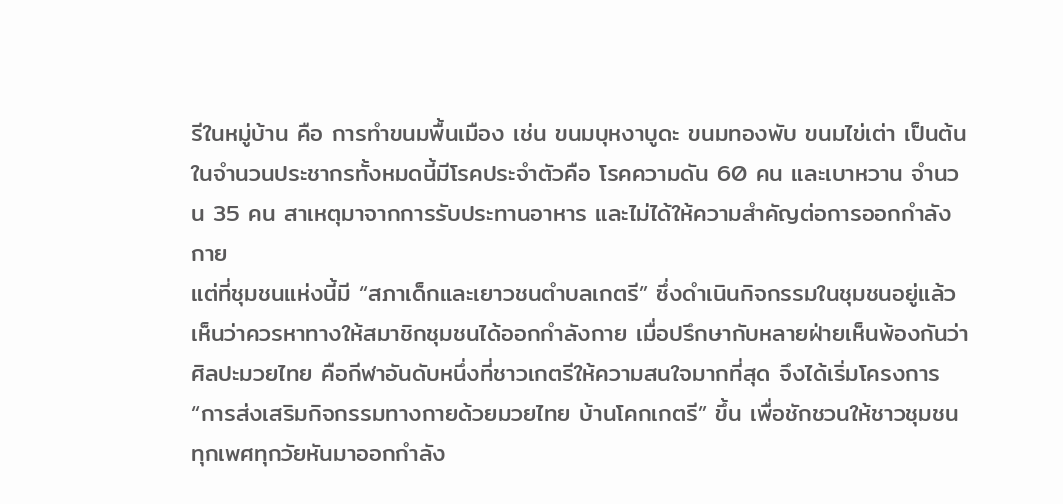รีในหมู่บ้าน คือ การทำขนมพื้นเมือง เช่น ขนมบุหงาบูดะ ขนมทองพับ ขนมไข่เต่า เป็นต้น ในจำนวนประชากรทั้งหมดนี้มีโรคประจำตัวคือ โรคความดัน 60 คน และเบาหวาน จำนวน 35 คน สาเหตุมาจากการรับประทานอาหาร และไม่ได้ให้ความสำคัญต่อการออกกำลังกาย
แต่ที่ชุมชนแห่งนี้มี “สภาเด็กและเยาวชนตำบลเกตรี” ซึ่งดำเนินกิจกรรมในชุมชนอยู่แล้ว เห็นว่าควรหาทางให้สมาชิกชุมชนได้ออกกำลังกาย เมื่อปรึกษากับหลายฝ่ายเห็นพ้องกันว่า ศิลปะมวยไทย คือกีฬาอันดับหนึ่งที่ชาวเกตรีให้ความสนใจมากที่สุด จึงได้เริ่มโครงการ “การส่งเสริมกิจกรรมทางกายด้วยมวยไทย บ้านโคกเกตรี” ขึ้น เพื่อชักชวนให้ชาวชุมชนทุกเพศทุกวัยหันมาออกกำลัง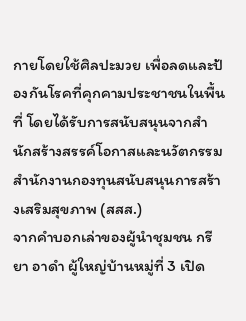กายโดยใช้ศิลปะมวย เพื่อลดและป้องกันโรคที่คุกคามประชาชนในพื้นที่ โดยได้รับการสนับสนุนจากสำนักสร้างสรรค์โอกาสและนวัตกรรม สำนักงานกองทุนสนับสนุนการสร้างเสริมสุขภาพ (สสส.)
จากคำบอกเล่าของผู้นำชุมชน กรียา อาดำ ผู้ใหญ่บ้านหมู่ที่ 3 เปิด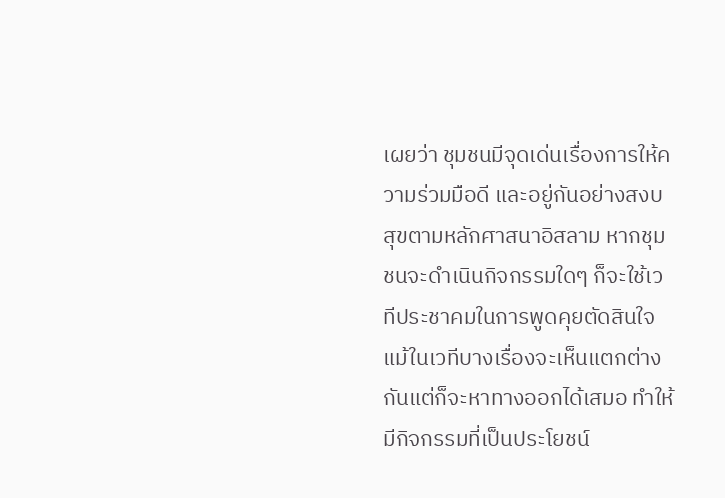เผยว่า ชุมชนมีจุดเด่นเรื่องการให้ความร่วมมือดี และอยู่กันอย่างสงบสุขตามหลักศาสนาอิสลาม หากชุมชนจะดำเนินกิจกรรมใดๆ ก็จะใช้เวทีประชาคมในการพูดคุยตัดสินใจ แม้ในเวทีบางเรื่องจะเห็นแตกต่างกันแต่ก็จะหาทางออกได้เสมอ ทำให้มีกิจกรรมที่เป็นประโยชน์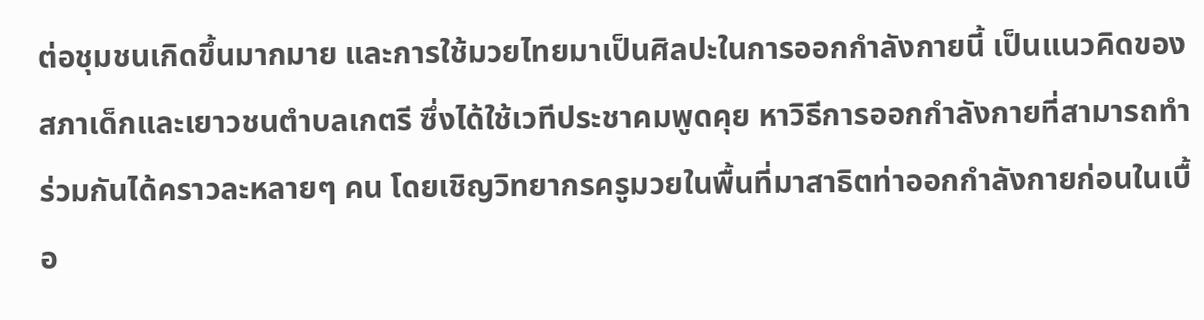ต่อชุมชนเกิดขึ้นมากมาย และการใช้มวยไทยมาเป็นศิลปะในการออกกำลังกายนี้ เป็นแนวคิดของสภาเด็กและเยาวชนตำบลเกตรี ซึ่งได้ใช้เวทีประชาคมพูดคุย หาวิธีการออกกำลังกายที่สามารถทำร่วมกันได้คราวละหลายๆ คน โดยเชิญวิทยากรครูมวยในพื้นที่มาสาธิตท่าออกกำลังกายก่อนในเบื้อ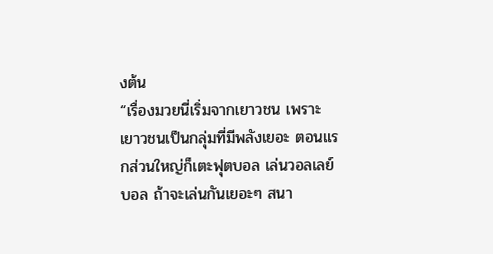งต้น
“เรื่องมวยนี่เริ่มจากเยาวชน เพราะเยาวชนเป็นกลุ่มที่มีพลังเยอะ ตอนแรกส่วนใหญ่ก็เตะฟุตบอล เล่นวอลเลย์บอล ถ้าจะเล่นกันเยอะๆ สนา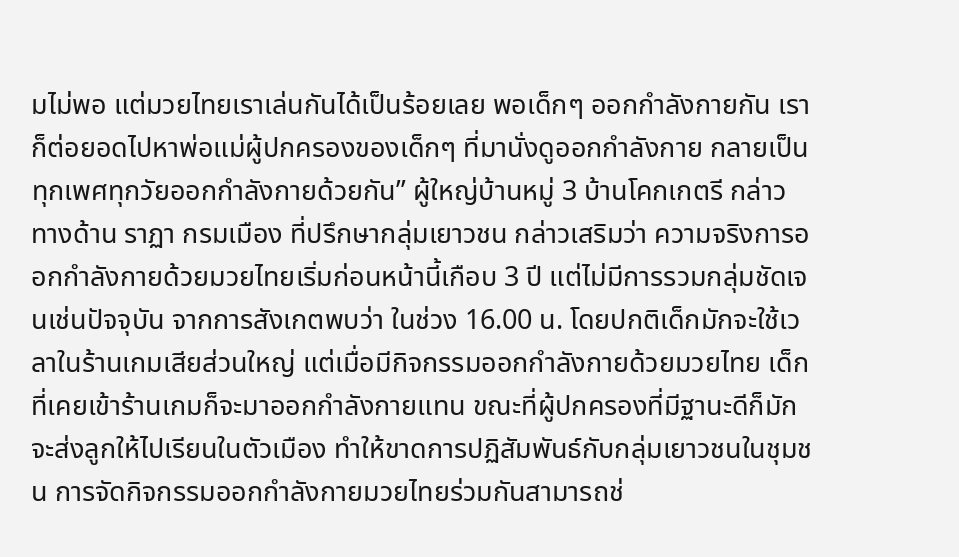มไม่พอ แต่มวยไทยเราเล่นกันได้เป็นร้อยเลย พอเด็กๆ ออกกำลังกายกัน เราก็ต่อยอดไปหาพ่อแม่ผู้ปกครองของเด็กๆ ที่มานั่งดูออกกำลังกาย กลายเป็นทุกเพศทุกวัยออกกำลังกายด้วยกัน” ผู้ใหญ่บ้านหมู่ 3 บ้านโคกเกตรี กล่าว
ทางด้าน ราฏา กรมเมือง ที่ปรึกษากลุ่มเยาวชน กล่าวเสริมว่า ความจริงการออกกำลังกายด้วยมวยไทยเริ่มก่อนหน้านี้เกือบ 3 ปี แต่ไม่มีการรวมกลุ่มชัดเจนเช่นปัจจุบัน จากการสังเกตพบว่า ในช่วง 16.00 น. โดยปกติเด็กมักจะใช้เวลาในร้านเกมเสียส่วนใหญ่ แต่เมื่อมีกิจกรรมออกกำลังกายด้วยมวยไทย เด็กที่เคยเข้าร้านเกมก็จะมาออกกำลังกายแทน ขณะที่ผู้ปกครองที่มีฐานะดีก็มักจะส่งลูกให้ไปเรียนในตัวเมือง ทำให้ขาดการปฏิสัมพันธ์กับกลุ่มเยาวชนในชุมชน การจัดกิจกรรมออกกำลังกายมวยไทยร่วมกันสามารถช่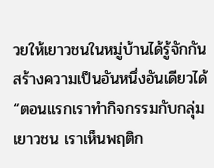วยให้เยาวชนในหมู่บ้านได้รู้จักกัน สร้างความเป็นอันหนึ่งอันเดียวได้
“ตอนแรกเราทำกิจกรรมกับกลุ่มเยาวชน เราเห็นพฤติก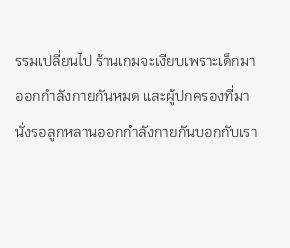รรมเปลี่ยนไป ร้านเกมจะเงียบเพราะเด็กมาออกกำลังกายกันหมด และผู้ปกครองที่มานั่งรอลูกหลานออกกำลังกายกันบอกกับเรา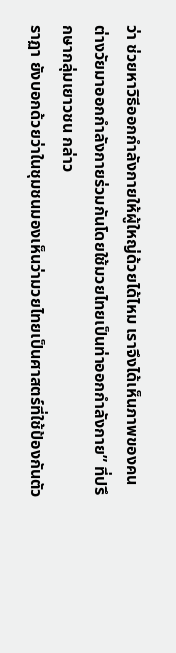ว่า ช่วยหาวิธีออกกำลังกายให้ผู้ใหญ่ด้วยได้ไหม เราจึงได้เห็นภาพของคนต่างวัยมาออกกำลังกายร่วมกันโดยใช้มวยไทยเป็นท่าออกกำลังกาย” ที่ปรึกษากลุ่มเยาวชน กล่าว
ราฏา ยังบอกด้วยว่าในชุมชนมองเห็นว่ามวยไทยเป็นศาสตร์ที่ใช้ป้องกันตัว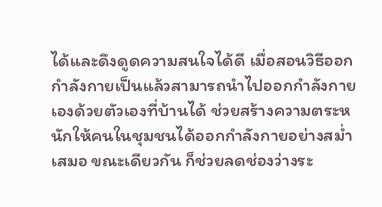ได้และดึงดูดความสนใจได้ดี เมื่อสอนวิธีออกกำลังกายเป็นแล้วสามารถนำไปออกกำลังกายเองด้วยตัวเองที่บ้านได้ ช่วยสร้างความตระหนักให้คนในชุมชนได้ออกกำลังกายอย่างสม่ำเสมอ ขณะเดียวกัน ก็ช่วยลดช่องว่างระ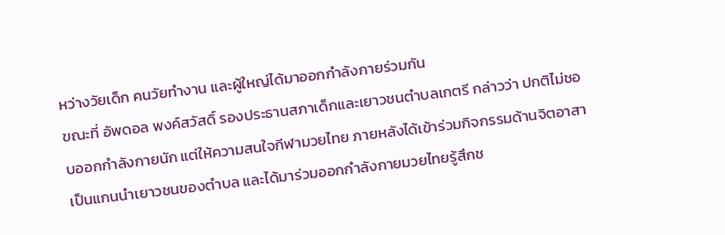หว่างวัยเด็ก คนวัยทำงาน และผู้ใหญ่ได้มาออกกำลังกายร่วมกัน
ขณะที่ อัพดอล พงค์สวัสดิ์ รองประธานสภาเด็กและเยาวชนตำบลเกตรี กล่าวว่า ปกติไม่ชอบออกกำลังกายนัก แต่ให้ความสนใจกีฬามวยไทย ภายหลังได้เข้าร่วมกิจกรรมด้านจิตอาสาเป็นแกนนำเยาวชนของตำบล และได้มาร่วมออกกำลังกายมวยไทยรู้สึกช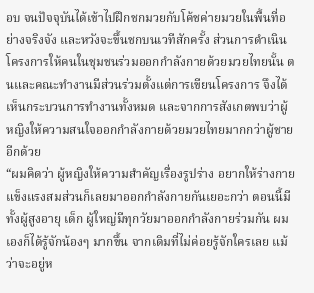อบ จนปัจจุบันได้เข้าไปฝึกชกมวยกับโค้ชค่ายมวยในพื้นที่อย่างจริงจัง และหวังจะขึ้นชกบนเวทีสักครั้ง ส่วนการดำเนินโครงการให้คนในชุมชนร่วมออกกำลังกายด้วยมวยไทยนั้น ตนและคณะทำงานมีส่วนร่วมตั้งแต่การเขียนโครงการ จึงได้เห็นกระบวนการทำงานทั้งหมด และจากการสังเกตพบว่าผู้หญิงให้ความสนใจออกกำลังกายด้วยมวยไทยมากกว่าผู้ชายอีกด้วย
“ผมคิดว่า ผู้หญิงให้ความสำคัญเรื่องรูปร่าง อยากให้ร่างกายแข็งแรงสมส่วนก็เลยมาออกกำลังกายกันเยอะกว่า ตอนนี้มีทั้งผู้สูงอายุ เด็ก ผู้ใหญ่มีทุกวัยมาออกกำลังกายร่วมกัน ผมเองก็ได้รู้จักน้องๆ มากขึ้น จากเดิมที่ไม่ค่อยรู้จักใครเลย แม้ว่าจะอยู่ห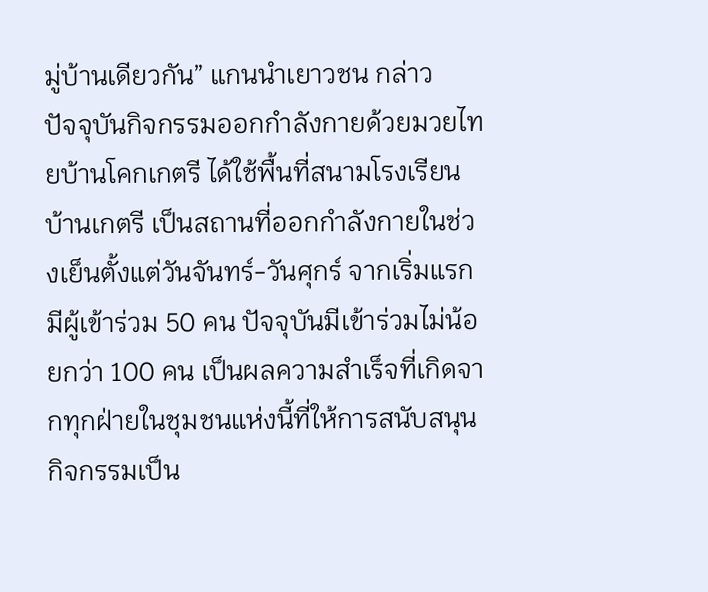มู่บ้านเดียวกัน” แกนนำเยาวชน กล่าว
ปัจจุบันกิจกรรมออกกำลังกายด้วยมวยไทยบ้านโคกเกตรี ได้ใช้พื้นที่สนามโรงเรียนบ้านเกตรี เป็นสถานที่ออกกำลังกายในช่วงเย็นตั้งแต่วันจันทร์-วันศุกร์ จากเริ่มแรกมีผู้เข้าร่วม 50 คน ปัจจุบันมีเข้าร่วมไม่น้อยกว่า 100 คน เป็นผลความสำเร็จที่เกิดจากทุกฝ่ายในชุมชนแห่งนี้ที่ให้การสนับสนุนกิจกรรมเป็น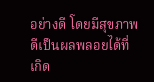อย่างดี โดยมีสุขภาพดีเป็นผลพลอยได้ที่เกิด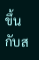ขึ้นกับส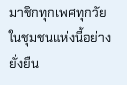มาชิกทุกเพศทุกวัยในชุมชนแห่งนี้อย่างยั่งยืน